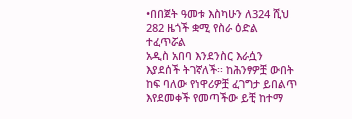•በበጀት ዓመቱ እስካሁን ለ324 ሺህ 282 ዜጎች ቋሚ የስራ ዕድል ተፈጥሯል
አዲስ አበባ እንደንስር እራሷን እያደሰች ትገኛለች፡፡ ከሕንፃዎቿ ውበት ከፍ ባለው የነዋሪዎቿ ፈገግታ ይበልጥ እየደመቀች የመጣችው ይቺ ከተማ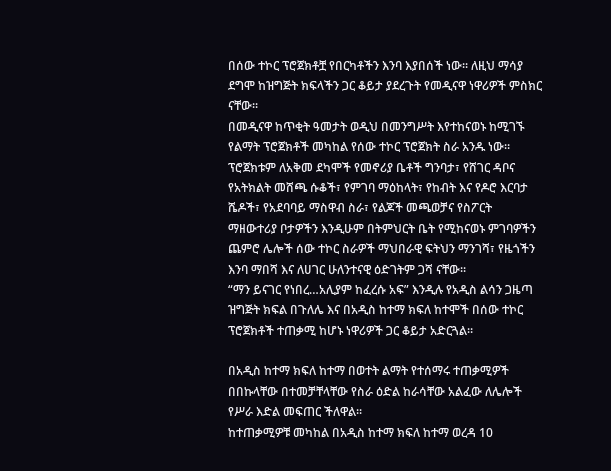በሰው ተኮር ፕሮጀክቶቿ የበርካቶችን እንባ እያበሰች ነው፡፡ ለዚህ ማሳያ ደግሞ ከዝግጅት ክፍላችን ጋር ቆይታ ያደረጉት የመዲናዋ ነዋሪዎች ምስክር ናቸው፡፡
በመዲናዋ ከጥቂት ዓመታት ወዲህ በመንግሥት እየተከናወኑ ከሚገኙ የልማት ፕሮጀክቶች መካከል የሰው ተኮር ፕሮጀክት ስራ አንዱ ነው። ፕሮጀክቱም ለአቅመ ደካሞች የመኖሪያ ቤቶች ግንባታ፣ የሸገር ዳቦና የአትክልት መሸጫ ሱቆች፣ የምገባ ማዕከላት፣ የከብት እና የዶሮ እርባታ ሼዶች፣ የአደባባይ ማስዋብ ስራ፣ የልጆች መጫወቻና የስፖርት ማዘውተሪያ ቦታዎችን እንዲሁም በትምህርት ቤት የሚከናወኑ ምገባዎችን ጨምሮ ሌሎች ሰው ተኮር ስራዎች ማህበራዊ ፍትህን ማንገሻ፣ የዜጎችን እንባ ማበሻ እና ለሀገር ሁለንተናዊ ዕድገትም ጋሻ ናቸው፡፡
“ማን ይናገር የነበረ…አሊያም ከፈረሱ አፍ” እንዲሉ የአዲስ ልሳን ጋዜጣ ዝግጅት ክፍል በጉለሌ እና በአዲስ ከተማ ክፍለ ከተሞች በሰው ተኮር ፕሮጀክቶች ተጠቃሚ ከሆኑ ነዋሪዎች ጋር ቆይታ አድርጓል።

በአዲስ ከተማ ክፍለ ከተማ በወተት ልማት የተሰማሩ ተጠቃሚዎች በበኩላቸው በተመቻቸላቸው የስራ ዕድል ከራሳቸው አልፈው ለሌሎች የሥራ እድል መፍጠር ችለዋል፡፡
ከተጠቃሚዎቹ መካከል በአዲስ ከተማ ክፍለ ከተማ ወረዳ 10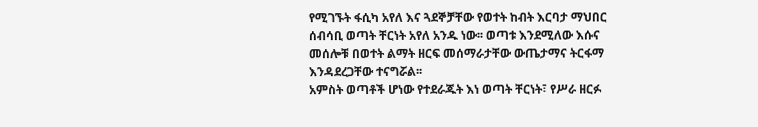የሚገኙት ፋሲካ አየለ እና ጓደኞቻቸው የወተት ከብት እርባታ ማህበር ሰብሳቢ ወጣት ቸርነት አየለ አንዱ ነው፡፡ ወጣቱ እንደሚለው እሱና መሰሎቹ በወተት ልማት ዘርፍ መሰማራታቸው ውጤታማና ትርፋማ እንዳደረጋቸው ተናግሯል፡፡
አምስት ወጣቶች ሆነው የተደራጁት እነ ወጣት ቸርነት፣ የሥራ ዘርፉ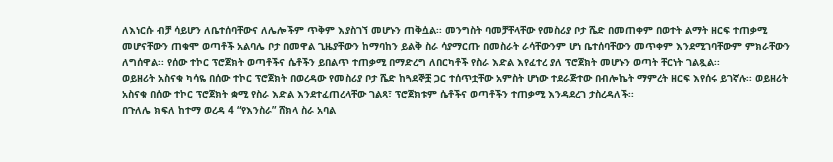ለእነርሱ ብቻ ሳይሆን ለቤተሰባቸውና ለሌሎችም ጥቅም እያስገኘ መሆኑን ጠቅሷል፡፡ መንግስት ባመቻቸላቸው የመስሪያ ቦታ ሼድ በመጠቀም በወተት ልማት ዘርፍ ተጠቃሚ መሆናቸውን ጠቁሞ ወጣቶች አልባሌ ቦታ በመዋል ጊዜያቸውን ከማባከን ይልቅ ስራ ሳያማርጡ በመስራት ራሳቸውንም ሆነ ቤተሰባቸውን መጥቀም እንደሚገባቸውም ምክራቸውን ለግሰዋል፡፡ የሰው ተኮር ፕሮጀክት ወጣቶችና ሴቶችን ይበልጥ ተጠቃሚ በማድረግ ለበርካቶች የስራ እድል እየፈተረ ያለ ፕሮጀክት መሆኑን ወጣት ቸርነት ገልጿል፡፡
ወይዘሪት አስናቁ ካሳዬ በሰው ተኮር ፕሮጀክት በወረዳው የመስሪያ ቦታ ሼድ ከጓደኞቿ ጋር ተሰጥቷቸው አምስት ሆነው ተደራጅተው በብሎኬት ማምረት ዘርፍ እየሰሩ ይገኛሉ፡፡ ወይዘሪት አስናቁ በሰው ተኮር ፕሮጀክት ቋሚ የስራ እድል እንደተፈጠረላቸው ገልጻ፣ ፕሮጀክቱም ሴቶችና ወጣቶችን ተጠቃሚ እንዳደረገ ታስረዳለች፡፡
በጉለሌ ክፍለ ከተማ ወረዳ 4 “የእንስራ” ሸክላ ስራ አባል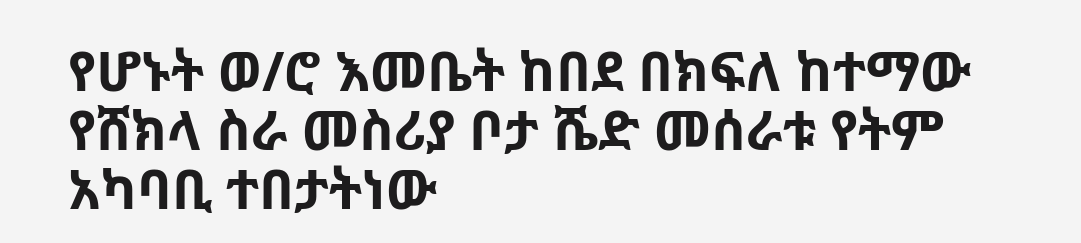የሆኑት ወ/ሮ እመቤት ከበደ በክፍለ ከተማው የሸክላ ስራ መስሪያ ቦታ ሼድ መሰራቱ የትም አካባቢ ተበታትነው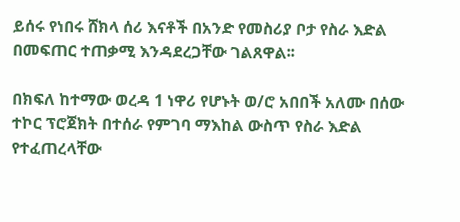ይሰሩ የነበሩ ሸክላ ሰሪ እናቶች በአንድ የመስሪያ ቦታ የስራ እድል በመፍጠር ተጠቃሚ እንዳደረጋቸው ገልጸዋል፡፡

በክፍለ ከተማው ወረዳ 1 ነዋሪ የሆኑት ወ/ሮ አበበች አለሙ በሰው ተኮር ፕሮጀክት በተሰራ የምገባ ማእከል ውስጥ የስራ እድል የተፈጠረላቸው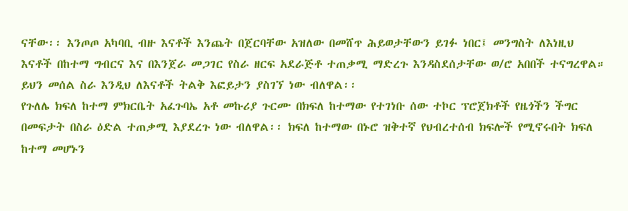ናቸው፡፡ እንጦጦ አካባቢ ብዙ እናቶች እንጨት በጀርባቸው አዝለው በመሸጥ ሕይወታቸውን ይገፉ ነበር፤ መንግስት ለእነዚህ እናቶች በከተማ ግብርና እና በእንጀራ መጋገር የስራ ዘርፍ አደራጅቶ ተጠቃሚ ማድረጉ እንዳስደሰታቸው ወ/ሮ አበበች ተናግረዋል። ይህን መሰል ስራ እንዲህ ለእናቶች ትልቅ እፎይታን ያስገኘ ነው ብለዋል፡፡
የጉለሌ ክፍለ ከተማ ምክርቤት አፈጉባኤ አቶ መኩሪያ ጉርሙ በክፍለ ከተማው የተገነቡ ሰው ተኮር ፕሮጀክቶች የዜጎችን ችግር በመፍታት በስራ ዕድል ተጠቃሚ እያደረጉ ነው ብለዋል፡፡ ክፍለ ከተማው በኑሮ ዝቅተኛ የህብረተሰብ ክፍሎች የሚኖሩበት ክፍለ ከተማ መሆኑን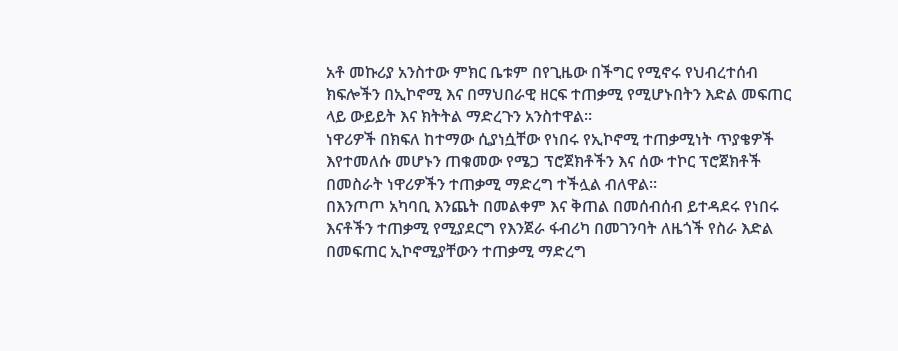አቶ መኩሪያ አንስተው ምክር ቤቱም በየጊዜው በችግር የሚኖሩ የህብረተሰብ ክፍሎችን በኢኮኖሚ እና በማህበራዊ ዘርፍ ተጠቃሚ የሚሆኑበትን እድል መፍጠር ላይ ውይይት እና ክትትል ማድረጉን አንስተዋል፡፡
ነዋሪዎች በክፍለ ከተማው ሲያነሷቸው የነበሩ የኢኮኖሚ ተጠቃሚነት ጥያቄዎች እየተመለሱ መሆኑን ጠቁመው የሜጋ ፕሮጀክቶችን እና ሰው ተኮር ፕሮጀክቶች በመስራት ነዋሪዎችን ተጠቃሚ ማድረግ ተችሏል ብለዋል፡፡
በእንጦጦ አካባቢ እንጨት በመልቀም እና ቅጠል በመሰብሰብ ይተዳደሩ የነበሩ እናቶችን ተጠቃሚ የሚያደርግ የእንጀራ ፋብሪካ በመገንባት ለዜጎች የስራ እድል በመፍጠር ኢኮኖሚያቸውን ተጠቃሚ ማድረግ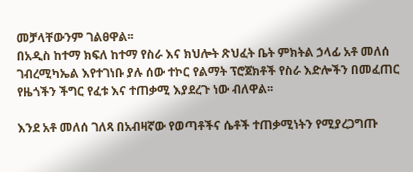መቻላቸውንም ገልፀዋል፡፡
በአዲስ ከተማ ክፍለ ከተማ የስራ እና ክህሎት ጽህፈት ቤት ምክትል ኃላፊ አቶ መለሰ ገብረሚካኤል እየተገነቡ ያሉ ሰው ተኮር የልማት ፕሮጀክቶች የስራ እድሎችን በመፈጠር የዜጎችን ችግር የፈቱ እና ተጠቃሚ እያደረጉ ነው ብለዋል፡፡

እንደ አቶ መለሰ ገለጻ በአብዛኛው የወጣቶችና ሴቶች ተጠቃሚነትን የሚያረጋግጡ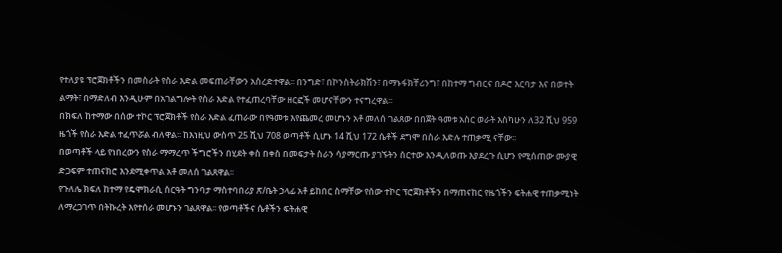የተለያዩ ፕሮጀክቶችን በመስራት የስራ እድል መፍጠራቸውን አስረድተዋል፡፡ በንግድ፣ በኮንስትራክሽን፣ በማኑፋክቸሪንግ፣ በከተማ ግብርና በዶሮ እርባታ እና በወተት ልማት፣ በማድለብ እንዲሁም በአገልግሎት የስራ እድል የተፈጠረባቸው ዘርፎች መሆናቸውን ተናግረዋል፡፡
በክፍለ ከተማው በሰው ተኮር ፕሮጀክቶች የስራ እድል ፈጠራው በየዓመቱ እየጨመረ መሆኑን አቶ መለሰ ገልጸው በበጀት ዓመቱ አስር ወራት እስካሁን ለ32 ሺህ 959 ዜጎች የስራ እድል ተፈጥሯል ብለዋል፡፡ ከእነዚህ ውስጥ 25 ሺህ 708 ወጣቶች ሲሆኑ 14 ሺህ 172 ሴቶች ደግሞ በስራ እድሉ ተጠቃሚ ናቸው፡፡
በወጣቶች ላይ የነበረውን የስራ ማማረጥ ችግሮችን በሂደት ቀስ በቀስ በመፍታት ስራን ሳያማርጡ ያገኙትን ሰርተው እንዲለወጡ እያደረጉ ሲሆን የሚሰጠው ሙያዊ ድጋፍም ተጠናክሮ እንደሚቀጥል አቶ መለሰ ገልጸዋል፡፡
የጉለሌ ክፍለ ከተማ የዴሞክራሲ ስርዓት ግንባታ ማስተባበሪያ ጽ/ቤት ኃላፊ አቶ ይከበር ስማቸው የሰው ተኮር ፕሮጀክቶችን በማጠናከር የዜጎችን ፍትሐዊ ተጠቃሚነት ለማረጋገጥ በትኩረት እየተሰራ መሆኑን ገልጸዋል፡፡ የወጣቶችና ሴቶችን ፍትሐዊ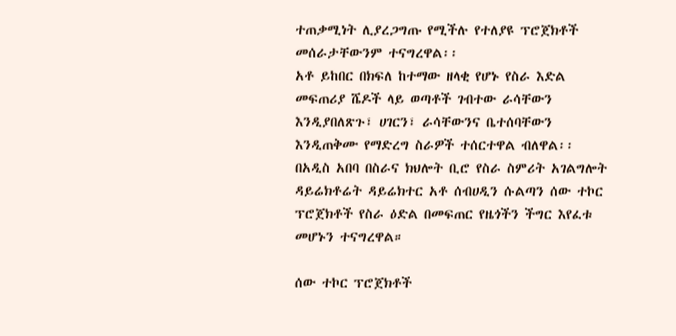ተጠቃሚነት ሊያረጋግጡ የሚችሉ የተለያዩ ፕሮጀክቶች መሰራታቸውንም ተናግረዋል፡፡
አቶ ይከበር በክፍለ ከተማው ዘላቂ የሆኑ የስራ እድል መፍጠሪያ ሼዶች ላይ ወጣቶች ገብተው ራሳቸውን እንዲያበለጽጉ፣ ሀገርን፣ ራሳቸውንና ቤተሰባቸውን እንዲጠቅሙ የማድረግ ስራዎች ተሰርተዋል ብለዋል፡፡
በአዲስ አበባ በስራና ክህሎት ቢሮ የስራ ስምሪት አገልግሎት ዳይሬክቶሬት ዳይሬክተር አቶ ሰብሀዲን ሱልጣን ሰው ተኮር ፕሮጀክቶች የስራ ዕድል በመፍጠር የዜጎችን ችግር እየፈቱ መሆኑን ተናግረዋል።

ሰው ተኮር ፕሮጀክቶች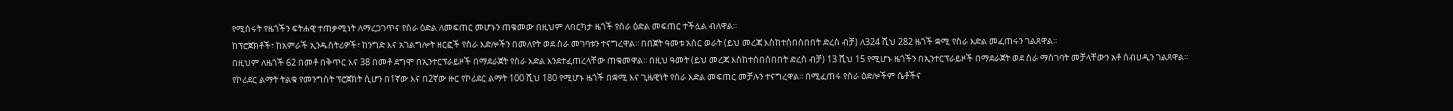የሚሰሩት የዜጎችን ፍትሐዊ ተጠቃሚነት ለማረጋገጥና የስራ ዕድል ለመፍጠር መሆኑን ጠቁመው በዚህም ለበርካታ ዜጎች የስራ ዕድል መፍጠር ተችሏል ብለዋል፡፡
ከፕሮጀክቶች፣ ከአምራች ኢንዱስትሪዎች፣ ከንግድ እና አገልግሎት ዘርፎች የስራ እድሎችን በመለየት ወደ ስራ መገባቱን ተናግረዋል፡፡ በበጀት ዓመቱ አስር ወራት (ይህ መረጃ እስከተሰበሰበበት ድረስ ብቻ) ለ324 ሺህ 282 ዜጎች ቋሚ የስራ እድል መፈጠሩን ገልጸዋል፡፡
በዚህም ለዜጎች 62 በመቶ በቅጥር እና 38 በመቶ ደግሞ በኢንተርፕራይዞች በማደራጀት የስራ እድል እንደተፈጠረላቸው ጠቁመዋል፡፡ በዚህ ዓመት (ይህ መረጃ እስከተሰበሰበበት ድረስ ብቻ) 13 ሺህ 15 የሚሆኑ ዜጎችን በኢንተርፕራይዞች በማደራጀት ወደ ስራ ማስገባት መቻላቸውን አቶ ሰብሀዲን ገልጸዋል፡፡
የኮሪደር ልማት ትልቁ የመንግስት ፕሮጀክት ሲሆን በ1ኛው እና በ2ኛው ዙር የኮሪደር ልማት 100 ሺህ 180 የሚሆኑ ዜጎች በቋሚ እና ጊዜዊነት የስራ እድል መፍጠር መቻሉን ተናግረዋል፡፡ በሚፈጠሩ የስራ ዕድሎችም ሴቶችና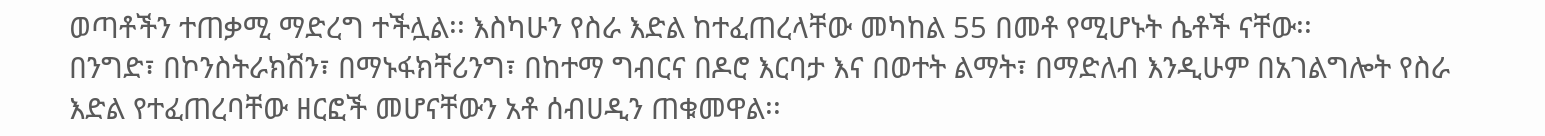ወጣቶችን ተጠቃሚ ማድረግ ተችሏል፡፡ እስካሁን የስራ እድል ከተፈጠረላቸው መካከል 55 በመቶ የሚሆኑት ሴቶች ናቸው፡፡
በንግድ፣ በኮንስትራክሽን፣ በማኑፋክቸሪንግ፣ በከተማ ግብርና በዶሮ እርባታ እና በወተት ልማት፣ በማድለብ እንዲሁም በአገልግሎት የስራ እድል የተፈጠረባቸው ዘርፎች መሆናቸውን አቶ ሰብሀዲን ጠቁመዋል፡፡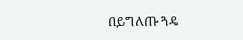በይግለጡ ጓዴ